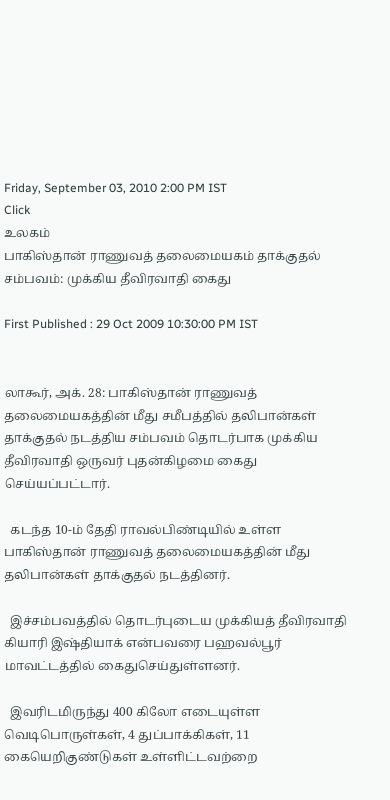Friday, September 03, 2010 2:00 PM IST
Click
உலகம்
பாகிஸ்தான் ராணுவத் தலைமையகம் தாக்குதல் சம்பவம்: முக்கிய தீவிரவாதி கைது

First Published : 29 Oct 2009 10:30:00 PM IST


லாகூர், அக். 28: பாகிஸ்தான் ராணுவத் தலைமையகத்தின் மீது சமீபத்தில் தலிபான்கள் தாக்குதல் நடத்திய சம்பவம் தொடர்பாக முக்கிய தீவிரவாதி ஒருவர் புதன்கிழமை கைது செய்யப்பட்டார்.

  கடந்த 10-ம் தேதி ராவல்பிண்டியில் உள்ள பாகிஸ்தான் ராணுவத் தலைமையகத்தின் மீது தலிபான்கள் தாக்குதல் நடத்தினர்.

  இச்சம்பவத்தில் தொடர்புடைய முக்கியத் தீவிரவாதி கியாரி இஷ்தியாக் என்பவரை பஹவல்பூர் மாவட்டத்தில் கைதுசெய்துள்ளனர்.

  இவரிடமிருந்து 400 கிலோ எடையுள்ள வெடிபொருள்கள், 4 துப்பாக்கிகள், 11 கையெறிகுண்டுகள் உள்ளிட்டவற்றை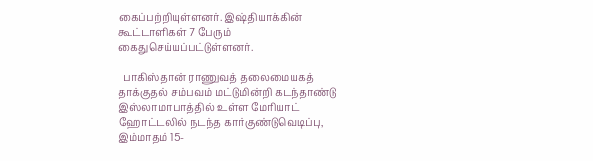கைப்பற்றியுள்ளனர். இஷ்தியாக்கின் கூட்டாளிகள் 7 பேரும் கைதுசெய்யப்பட்டுள்ளனர்.

  பாகிஸ்தான் ராணுவத் தலைமையகத் தாக்குதல் சம்பவம் மட்டுமின்றி கடந்தாண்டு இஸ்லாமாபாத்தில் உள்ள மேரியாட் ஹோட்டலில் நடந்த கார்குண்டுவெடிப்பு, இம்மாதம் 15-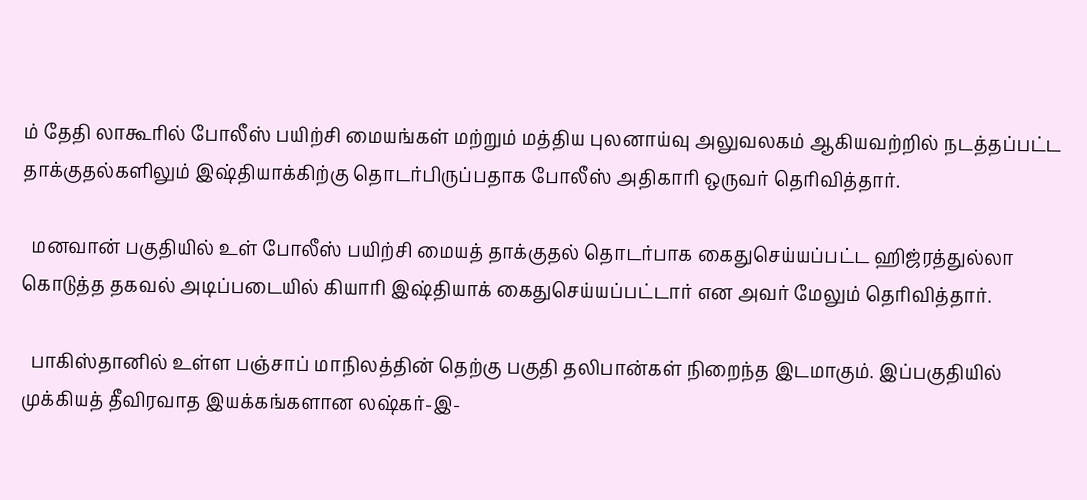ம் தேதி லாகூரில் போலீஸ் பயிற்சி மையங்கள் மற்றும் மத்திய புலனாய்வு அலுவலகம் ஆகியவற்றில் நடத்தப்பட்ட தாக்குதல்களிலும் இஷ்தியாக்கிற்கு தொடர்பிருப்பதாக போலீஸ் அதிகாரி ஒருவர் தெரிவித்தார்.

  மனவான் பகுதியில் உள் போலீஸ் பயிற்சி மையத் தாக்குதல் தொடர்பாக கைதுசெய்யப்பட்ட ஹிஜ்ரத்துல்லா கொடுத்த தகவல் அடிப்படையில் கியாரி இஷ்தியாக் கைதுசெய்யப்பட்டார் என அவர் மேலும் தெரிவித்தார்.

  பாகிஸ்தானில் உள்ள பஞ்சாப் மாநிலத்தின் தெற்கு பகுதி தலிபான்கள் நிறைந்த இடமாகும். இப்பகுதியில் முக்கியத் தீவிரவாத இயக்கங்களான லஷ்கர்-இ-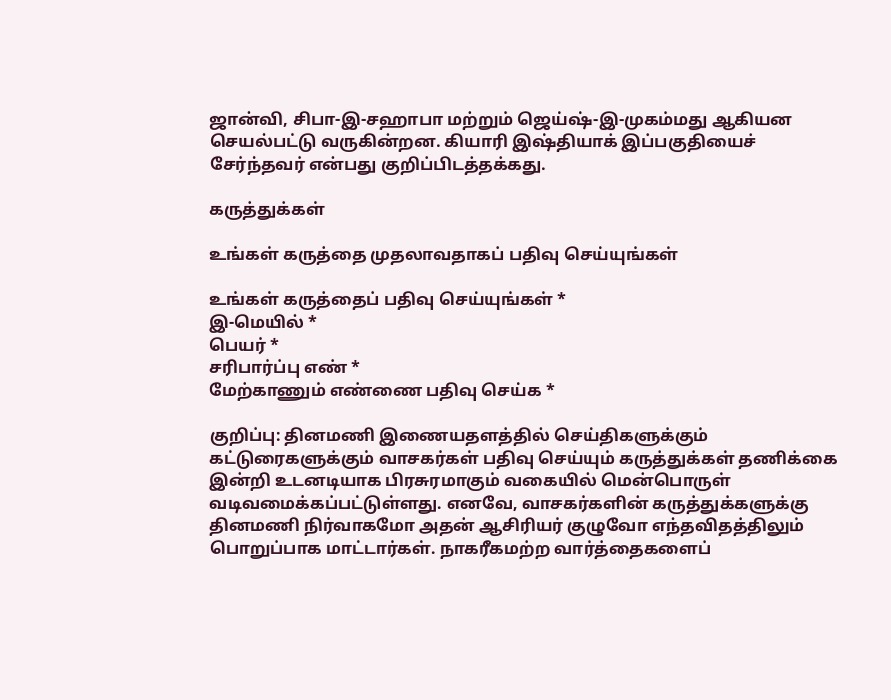ஜான்வி, சிபா-இ-சஹாபா மற்றும் ஜெய்ஷ்-இ-முகம்மது ஆகியன செயல்பட்டு வருகின்றன. கியாரி இஷ்தியாக் இப்பகுதியைச் சேர்ந்தவர் என்பது குறிப்பிடத்தக்கது.

கருத்துக்கள்

உங்கள் கருத்தை முதலாவதாகப் பதிவு செய்யுங்கள்

உங்கள் கருத்தைப் பதிவு செய்யுங்கள் *
இ-மெயில் *
பெயர் *
சரிபார்ப்பு எண் *
மேற்காணும் எண்ணை பதிவு செய்க *

குறிப்பு: தினமணி இணையதளத்தில் செய்திகளுக்கும் கட்டுரைகளுக்கும் வாசகர்கள் பதிவு செய்யும் கருத்துக்கள் தணிக்கை இன்றி உடனடியாக பிரசுரமாகும் வகையில் மென்பொருள் வடிவமைக்கப்பட்டுள்ளது. எனவே, வாசகர்களின் கருத்துக்களுக்கு தினமணி நிர்வாகமோ அதன் ஆசிரியர் குழுவோ எந்தவிதத்திலும் பொறுப்பாக மாட்டார்கள். நாகரீகமற்ற வார்த்தைகளைப்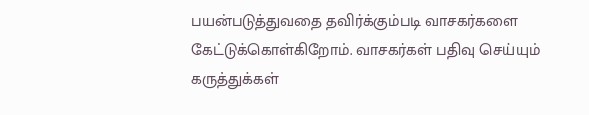பயன்படுத்துவதை தவிர்க்கும்படி வாசகர்களை கேட்டுக்கொள்கிறோம். வாசகர்கள் பதிவு செய்யும் கருத்துக்கள்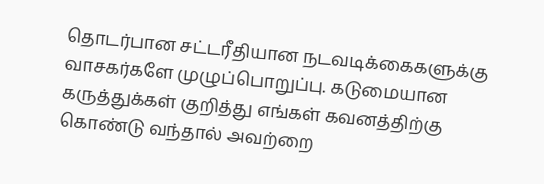தொடர்பான சட்டரீதியான நடவடிக்கைகளுக்கு வாசகர்களே முழுப்பொறுப்பு. கடுமையான கருத்துக்கள் குறித்து எங்கள் கவனத்திற்கு கொண்டு வந்தால் அவற்றை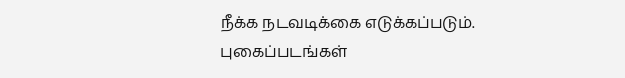நீக்க நடவடிக்கை எடுக்கப்படும்.
புகைப்படங்கள்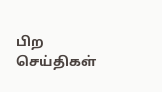பிற செய்திகள்